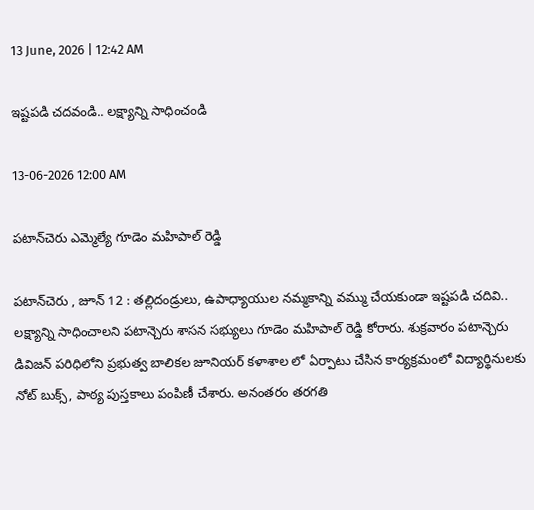13 June, 2026 | 12:42 AM

ఇష్టపడి చదవండి.. లక్ష్యాన్ని సాధించండి

13-06-2026 12:00 AM

పటాన్‌చెరు ఎమ్మెల్యే గూడెం మహిపాల్ రెడ్డి

పటాన్‌చెరు , జూన్ 12 : తల్లిదండ్రులు, ఉపాధ్యాయుల నమ్మకాన్ని వమ్ము చేయకుండా ఇష్టపడి చదివి.. లక్ష్యాన్ని సాధించాలని పటాన్చెరు శాసన సభ్యులు గూడెం మహిపాల్ రెడ్డి కోరారు. శుక్రవారం పటాన్చెరు డివిజన్ పరిధిలోని ప్రభుత్వ బాలికల జూనియర్ కళాశాల లో ఏర్పాటు చేసిన కార్యక్రమంలో విద్యార్థినులకు నోట్ బుక్స్, పాఠ్య పుస్తకాలు పంపిణీ చేశారు. అనంతరం తరగతి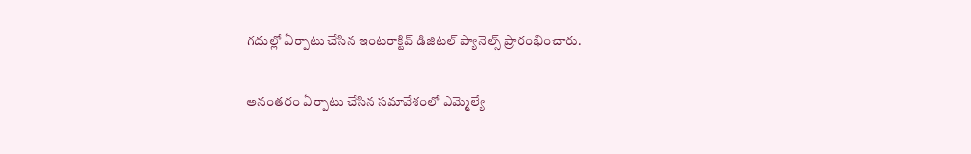గదుల్లో ఏర్పాటు చేసిన ఇంటరాక్టివ్ డిజిటల్ ప్యానెల్స్ ప్రారంభించారు.

అనంతరం ఏర్పాటు చేసిన సమావేశంలో ఎమ్మెల్యే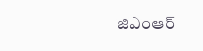జిఎంఆర్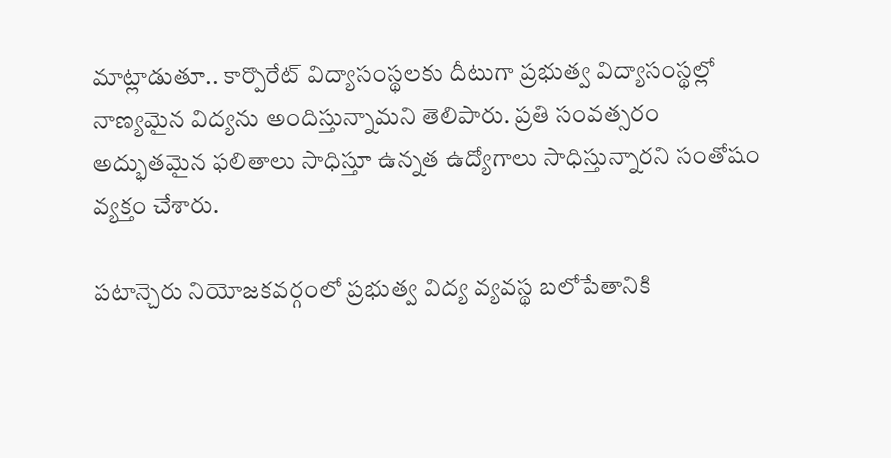మాట్లాడుతూ.. కార్పొరేట్ విద్యాసంస్థలకు దీటుగా ప్రభుత్వ విద్యాసంస్థల్లో నాణ్యమైన విద్యను అందిస్తున్నామని తెలిపారు. ప్రతి సంవత్సరం అద్భుతమైన ఫలితాలు సాధిస్తూ ఉన్నత ఉద్యోగాలు సాధిస్తున్నారని సంతోషం వ్యక్తం చేశారు.

పటాన్చెరు నియోజకవర్గంలో ప్రభుత్వ విద్య వ్యవస్థ బలోపేతానికి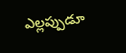ఎల్లప్పుడూ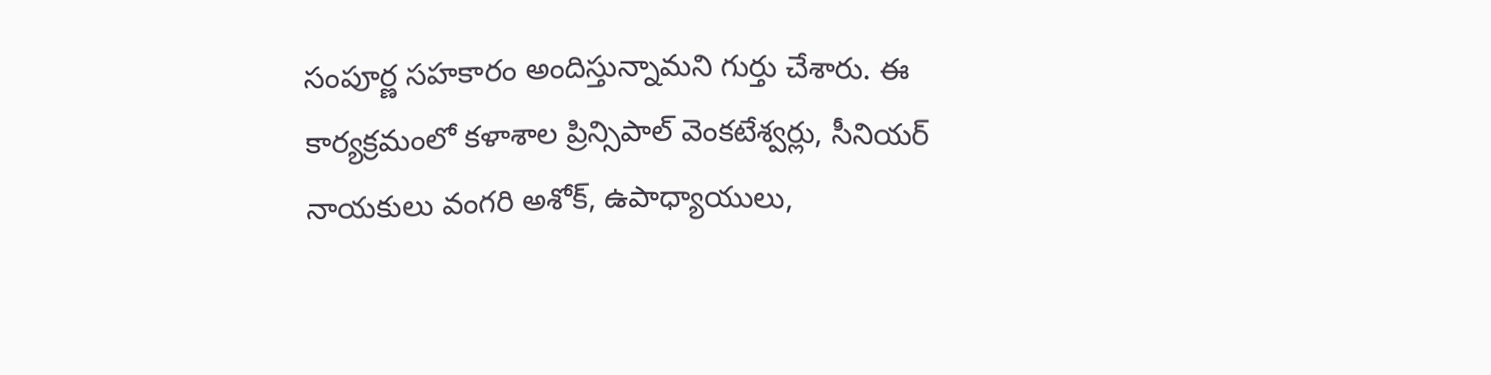సంపూర్ణ సహకారం అందిస్తున్నామని గుర్తు చేశారు. ఈ కార్యక్రమంలో కళాశాల ప్రిన్సిపాల్ వెంకటేశ్వర్లు, సీనియర్ నాయకులు వంగరి అశోక్, ఉపాధ్యాయులు,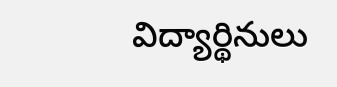విద్యార్థినులు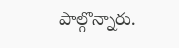పాల్గొన్నారు.